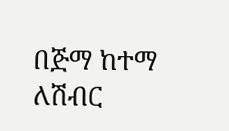በጅማ ከተማ ለሽብር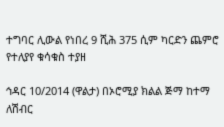ተግባር ሊውል የነበረ 9 ሺሕ 375 ሲም ካርድን ጨምሮ የተለያየ ቁሳቁስ ተያዘ

ኅዳር 10/2014 (ዋልታ) በኦሮሚያ ክልል ጅማ ከተማ ለሽብር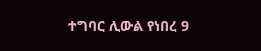ተግባር ሊውል የነበረ 9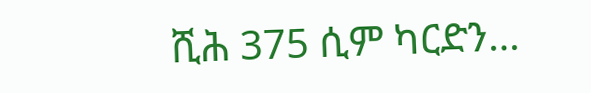ሺሕ 375 ሲም ካርድን…